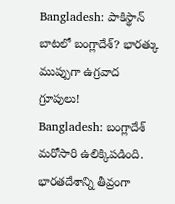Bangladesh: పాకిస్థాన్ బాటలో బంగ్లాదేశ్? భారత్కు ముప్పుగా ఉగ్రవాద గ్రూపులు!
Bangladesh: బంగ్లాదేశ్ మరోసారి ఉలిక్కిపడింది. భారతదేశాన్ని తీవ్రంగా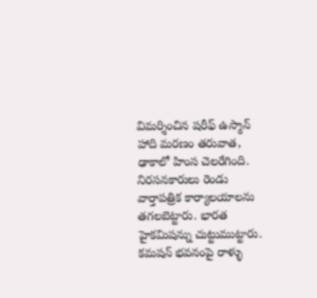విమర్శించిన షరీఫ్ ఉస్మాన్ హాది మరణం తరువాత, ఢాకాలో హింస చెలరేగింది. నిరసనకారులు రెండు వార్తాపత్రిక కార్యాలయాలను తగలబెట్టారు. భారత హైకమిషన్ను చుట్టుముట్టారు. కమషన్ భవనంపై రాళ్ళు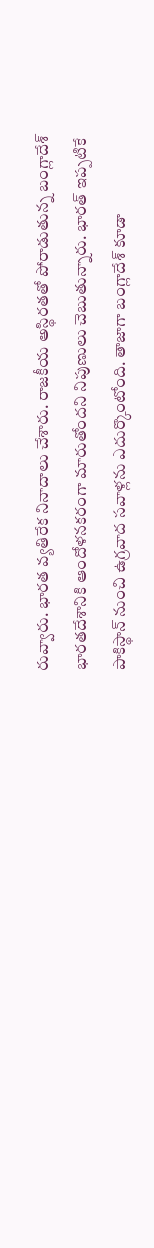రువ్వారు. భారత వ్యతిరేక నినాదాలు చేశారు. రాజకీయ అస్థిరతతో పోరాడుతున్న బంగ్లాదేశ్ భారతదేశానికి ఆందోళనకరంగా మారుతోందని నిపుణులు చెబుతున్నారు. భారత్ ఇప్పటికే పాకిస్థాన్ నుంచి ఉగ్రవాద సవాళ్లను ఎదుర్కొంటోంది. తాజాగా బంగ్లాదేశ్ కూడా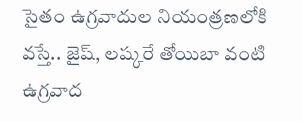సైతం ఉగ్రవాదుల నియంత్రణలోకి వస్తే.. జైష్, లష్కరే తోయిబా వంటి ఉగ్రవాద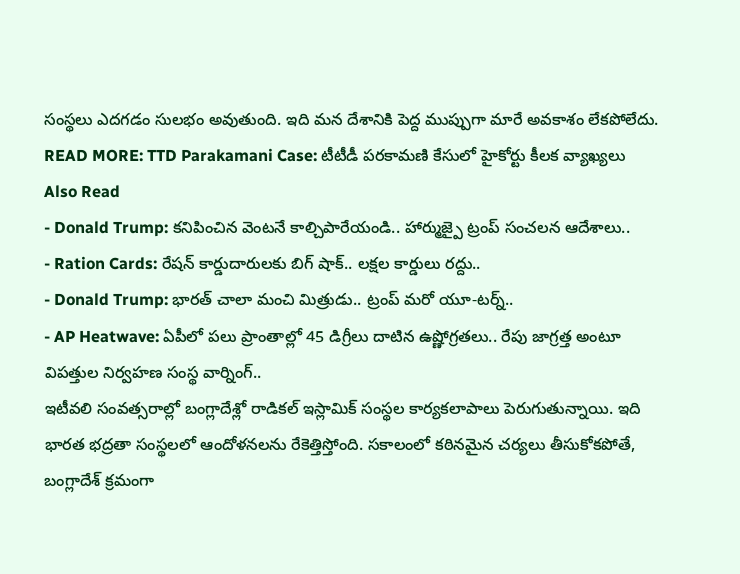సంస్థలు ఎదగడం సులభం అవుతుంది. ఇది మన దేశానికి పెద్ద ముప్పుగా మారే అవకాశం లేకపోలేదు.
READ MORE: TTD Parakamani Case: టీటీడీ పరకామణి కేసులో హైకోర్టు కీలక వ్యాఖ్యలు
Also Read
- Donald Trump: కనిపించిన వెంటనే కాల్చిపారేయండి.. హార్ముజ్పై ట్రంప్ సంచలన ఆదేశాలు..
- Ration Cards: రేషన్ కార్డుదారులకు బిగ్ షాక్.. లక్షల కార్డులు రద్దు..
- Donald Trump: భారత్ చాలా మంచి మిత్రుడు.. ట్రంప్ మరో యూ-టర్న్..
- AP Heatwave: ఏపీలో పలు ప్రాంతాల్లో 45 డిగ్రీలు దాటిన ఉష్ణోగ్రతలు.. రేపు జాగ్రత్త అంటూ విపత్తుల నిర్వహణ సంస్థ వార్నింగ్..
ఇటీవలి సంవత్సరాల్లో బంగ్లాదేశ్లో రాడికల్ ఇస్లామిక్ సంస్థల కార్యకలాపాలు పెరుగుతున్నాయి. ఇది భారత భద్రతా సంస్థలలో ఆందోళనలను రేకెత్తిస్తోంది. సకాలంలో కఠినమైన చర్యలు తీసుకోకపోతే, బంగ్లాదేశ్ క్రమంగా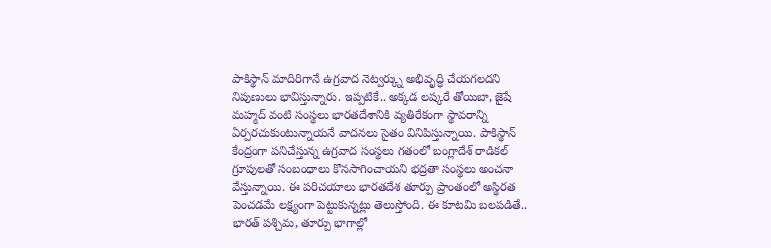పాకిస్థాన్ మాదిరిగానే ఉగ్రవాద నెట్వర్క్ను అభివృద్ధి చేయగలదని నిపుణులు భావిస్తున్నారు. ఇప్పటికే.. అక్కడ లష్కరే తోయిబా, జైషే మహ్మద్ వంటి సంస్థలు భారతదేశానికి వ్యతిరేకంగా స్థావరాన్ని ఏర్పరచుకుంటున్నాయనే వాదనలు సైతం వినిపిస్తున్నాయి. పాకిస్థాన్ కేంద్రంగా పనిచేస్తున్న ఉగ్రవాద సంస్థలు గతంలో బంగ్లాదేశ్ రాడికల్ గ్రూపులతో సంబంధాలు కొనసాగించాయని భద్రతా సంస్థలు అంచనా వేస్తున్నాయి. ఈ పరిచయాలు భారతదేశ తూర్పు ప్రాంతంలో అస్థిరత పెంచడమే లక్ష్యంగా పెట్టుకున్నట్లు తెలుస్తోంది. ఈ కూటమి బలపడితే.. భారత్ పశ్చిమ, తూర్పు భాగాల్లో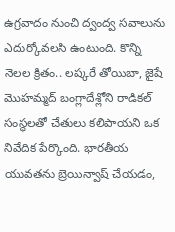ఉగ్రవాదం నుంచి ద్వంద్వ సవాలును ఎదుర్కోవలసి ఉంటుంది. కొన్ని నెలల క్రితం.. లష్కరే తోయిబా, జైషే మొహమ్మద్ బంగ్లాదేశ్లోని రాడికల్ సంస్థలతో చేతులు కలిపాయని ఒక నివేదిక పేర్కొంది. భారతీయ యువతను బ్రెయిన్వాష్ చేయడం,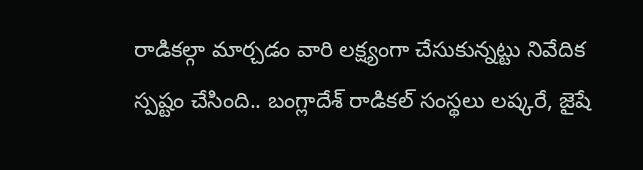రాడికల్గా మార్చడం వారి లక్ష్యంగా చేసుకున్నట్టు నివేదిక స్పష్టం చేసింది.. బంగ్లాదేశ్ రాడికల్ సంస్థలు లష్కరే, జైషే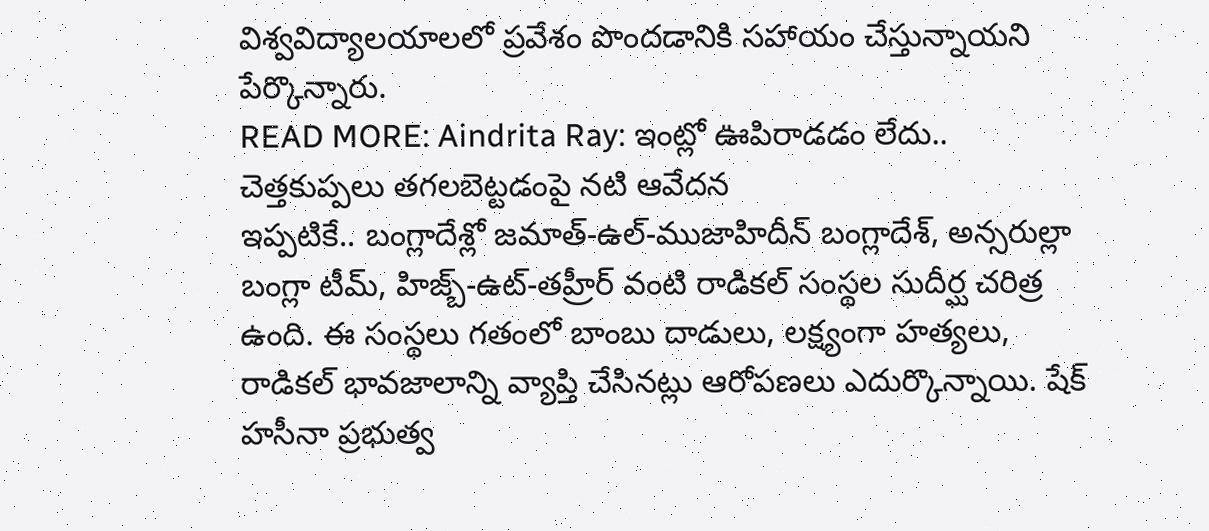విశ్వవిద్యాలయాలలో ప్రవేశం పొందడానికి సహాయం చేస్తున్నాయని పేర్కొన్నారు.
READ MORE: Aindrita Ray: ఇంట్లో ఊపిరాడడం లేదు.. చెత్తకుప్పలు తగలబెట్టడంపై నటి ఆవేదన
ఇప్పటికే.. బంగ్లాదేశ్లో జమాత్-ఉల్-ముజాహిదీన్ బంగ్లాదేశ్, అన్సరుల్లా బంగ్లా టీమ్, హిజ్బ్-ఉట్-తహ్రీర్ వంటి రాడికల్ సంస్థల సుదీర్ఘ చరిత్ర ఉంది. ఈ సంస్థలు గతంలో బాంబు దాడులు, లక్ష్యంగా హత్యలు, రాడికల్ భావజాలాన్ని వ్యాప్తి చేసినట్లు ఆరోపణలు ఎదుర్కొన్నాయి. షేక్ హసీనా ప్రభుత్వ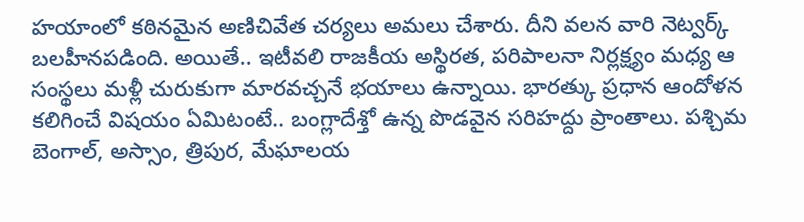హయాంలో కఠినమైన అణిచివేత చర్యలు అమలు చేశారు. దీని వలన వారి నెట్వర్క్ బలహీనపడింది. అయితే.. ఇటీవలి రాజకీయ అస్థిరత, పరిపాలనా నిర్లక్ష్యం మధ్య ఆ సంస్థలు మళ్లీ చురుకుగా మారవచ్చనే భయాలు ఉన్నాయి. భారత్కు ప్రధాన ఆందోళన కలిగించే విషయం ఏమిటంటే.. బంగ్లాదేశ్తో ఉన్న పొడవైన సరిహద్దు ప్రాంతాలు. పశ్చిమ బెంగాల్, అస్సాం, త్రిపుర, మేఘాలయ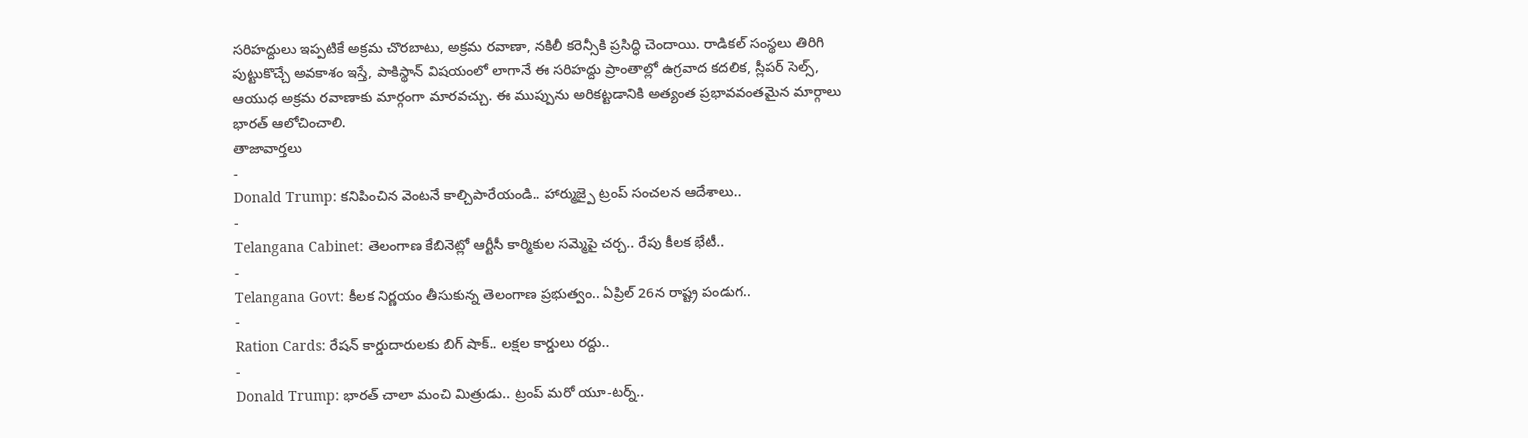సరిహద్దులు ఇప్పటికే అక్రమ చొరబాటు, అక్రమ రవాణా, నకిలీ కరెన్సీకి ప్రసిద్ధి చెందాయి. రాడికల్ సంస్థలు తిరిగి పుట్టుకొచ్చే అవకాశం ఇస్తే, పాకిస్థాన్ విషయంలో లాగానే ఈ సరిహద్దు ప్రాంతాల్లో ఉగ్రవాద కదలిక, స్లీపర్ సెల్స్, ఆయుధ అక్రమ రవాణాకు మార్గంగా మారవచ్చు. ఈ ముప్పును అరికట్టడానికి అత్యంత ప్రభావవంతమైన మార్గాలు భారత్ ఆలోచించాలి.
తాజావార్తలు
-
Donald Trump: కనిపించిన వెంటనే కాల్చిపారేయండి.. హార్ముజ్పై ట్రంప్ సంచలన ఆదేశాలు..
-
Telangana Cabinet: తెలంగాణ కేబినెట్లో ఆర్టీసీ కార్మికుల సమ్మెపై చర్చ.. రేపు కీలక భేటీ..
-
Telangana Govt: కీలక నిర్ణయం తీసుకున్న తెలంగాణ ప్రభుత్వం.. ఏప్రిల్ 26న రాష్ట్ర పండుగ..
-
Ration Cards: రేషన్ కార్డుదారులకు బిగ్ షాక్.. లక్షల కార్డులు రద్దు..
-
Donald Trump: భారత్ చాలా మంచి మిత్రుడు.. ట్రంప్ మరో యూ-టర్న్..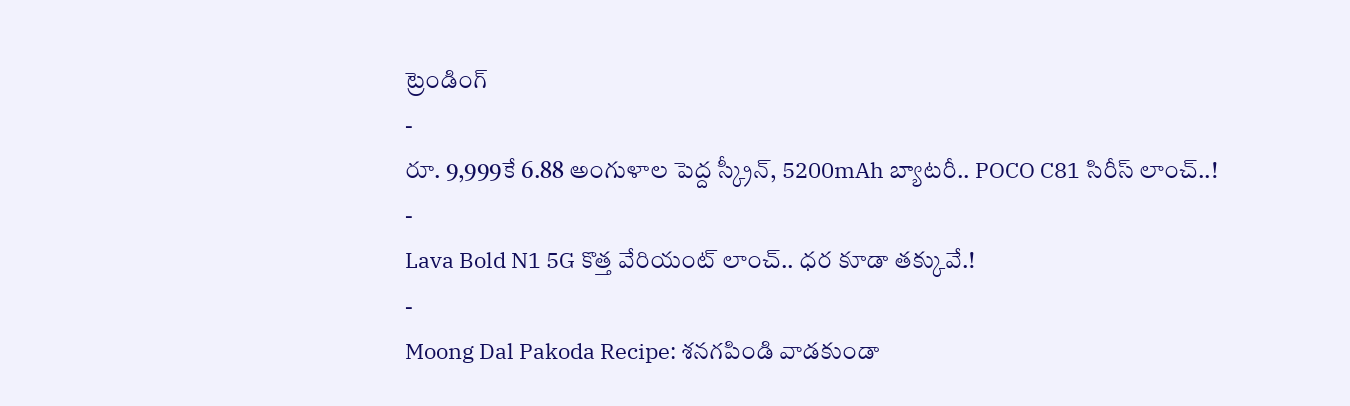ట్రెండింగ్
-
రూ. 9,999కే 6.88 అంగుళాల పెద్ద స్క్రీన్, 5200mAh బ్యాటరీ.. POCO C81 సిరీస్ లాంచ్..!
-
Lava Bold N1 5G కొత్త వేరియంట్ లాంచ్.. ధర కూడా తక్కువే.!
-
Moong Dal Pakoda Recipe: శనగపిండి వాడకుండా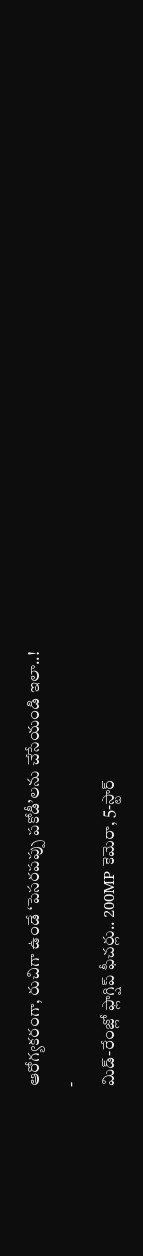ఆరోగ్యకరంగా, రుచిగా ఉండే ‘పెసరపప్పు పకోడీ’లను చేసేయండి ఇలా..!
-
మిడ్-రేంజ్లో ఫ్లాగ్షిప్ ఫీచర్లు.. 200MP కెమెరా, 5-స్టార్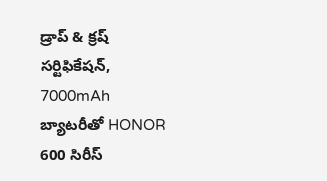డ్రాప్ & క్రష్ సర్టిఫికేషన్, 7000mAh బ్యాటరీతో HONOR 600 సిరీస్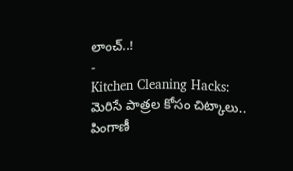లాంచ్..!
-
Kitchen Cleaning Hacks: మెరిసే పాత్రల కోసం చిట్కాలు.. పింగాణీ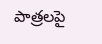పాత్రలపై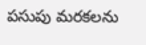పసుపు మరకలను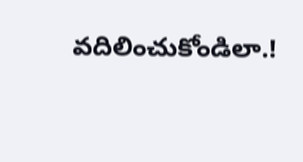వదిలించుకోండిలా.!